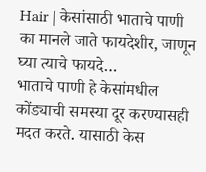Hair | केसांसाठी भाताचे पाणी का मानले जाते फायदेशीर, जाणून घ्या त्याचे फायदे…
भाताचे पाणी हे केसांमधील कोंड्याची समस्या दूर करण्यासही मदत करते. यासाठी केस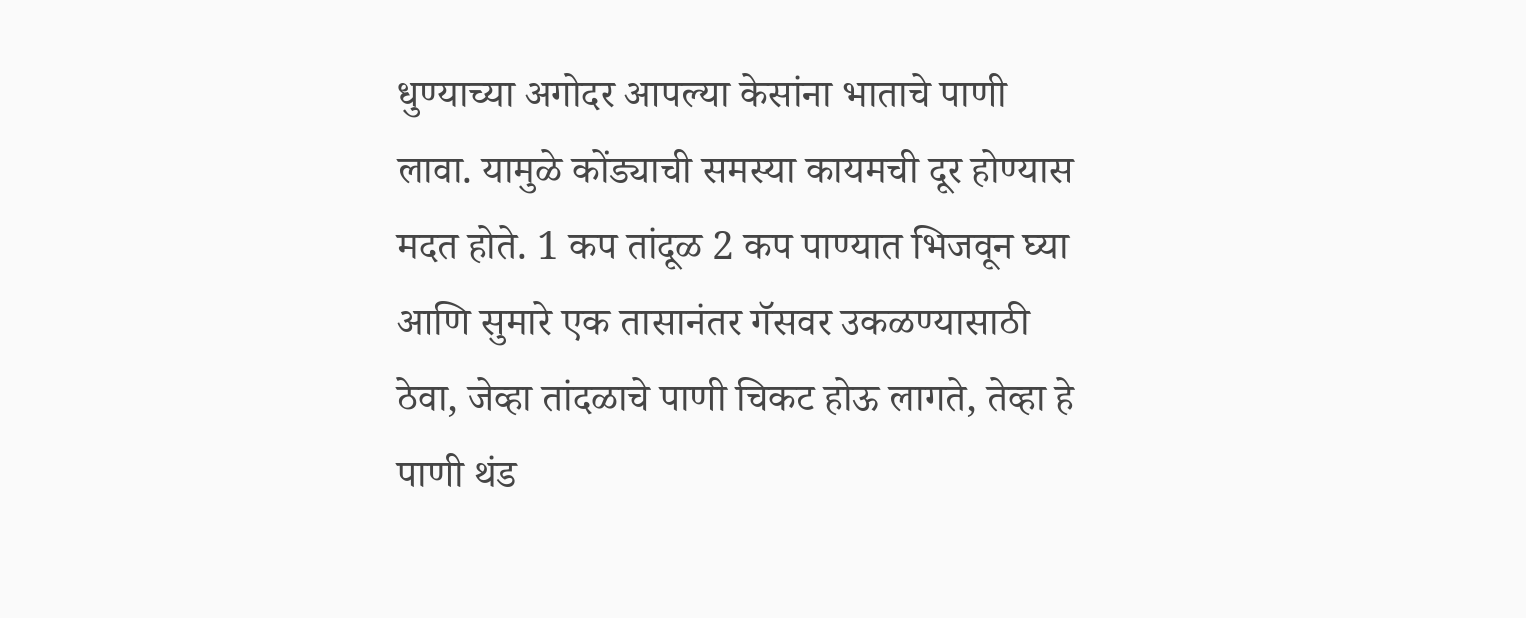धुण्याच्या अगोदर आपल्या केसांना भाताचे पाणी लावा. यामुळे कोंड्याची समस्या कायमची दूर होण्यास मदत होते. 1 कप तांदूळ 2 कप पाण्यात भिजवून घ्या आणि सुमारे एक तासानंतर गॅसवर उकळण्यासाठी ठेवा, जेव्हा तांदळाचे पाणी चिकट होऊ लागते, तेव्हा हे पाणी थंड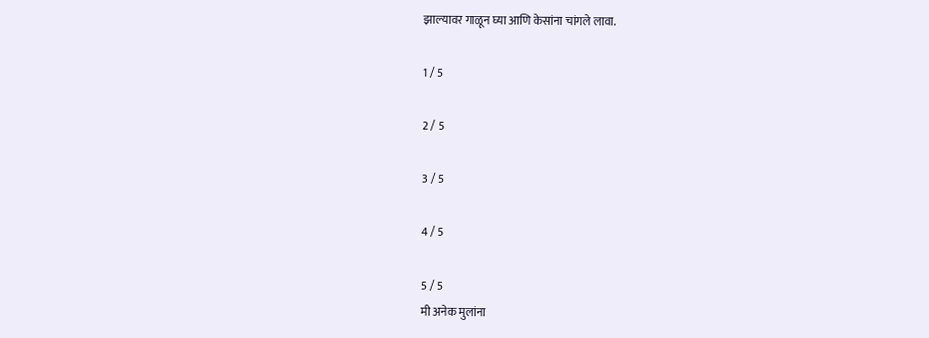झाल्यावर गाळून घ्या आणि केसांना चांगले लावा.

1 / 5

2 / 5

3 / 5

4 / 5

5 / 5
मी अनेक मुलांना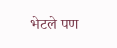भेटले पण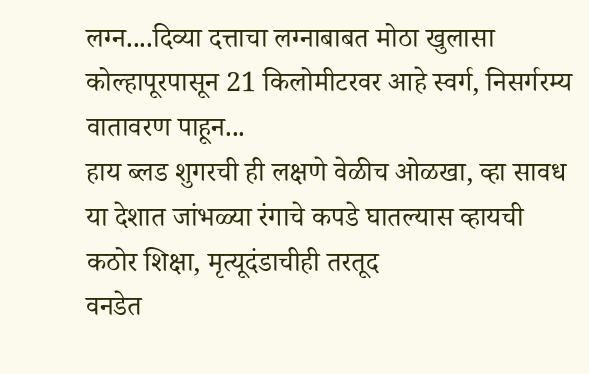लग्न....दिव्या दत्ताचा लग्नाबाबत मोठा खुलासा
कोल्हापूरपासून 21 किलोमीटरवर आहे स्वर्ग, निसर्गरम्य वातावरण पाहून...
हाय ब्लड शुगरची ही लक्षणे वेळीच ओळखा, व्हा सावध
या देशात जांभळ्या रंगाचे कपडे घातल्यास व्हायची कठोर शिक्षा, मृत्यूदंडाचीही तरतूद
वनडेत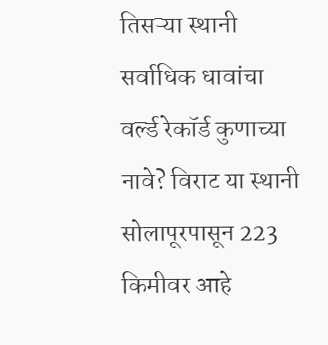तिसऱ्या स्थानी सर्वाधिक धावांचा वर्ल्ड रेकॉर्ड कुणाच्या नावे? विराट या स्थानी
सोलापूरपासून 223 किमीवर आहे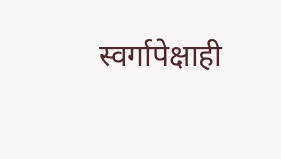स्वर्गापेक्षाही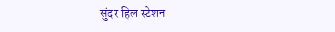सुंदर हिल स्टेशन